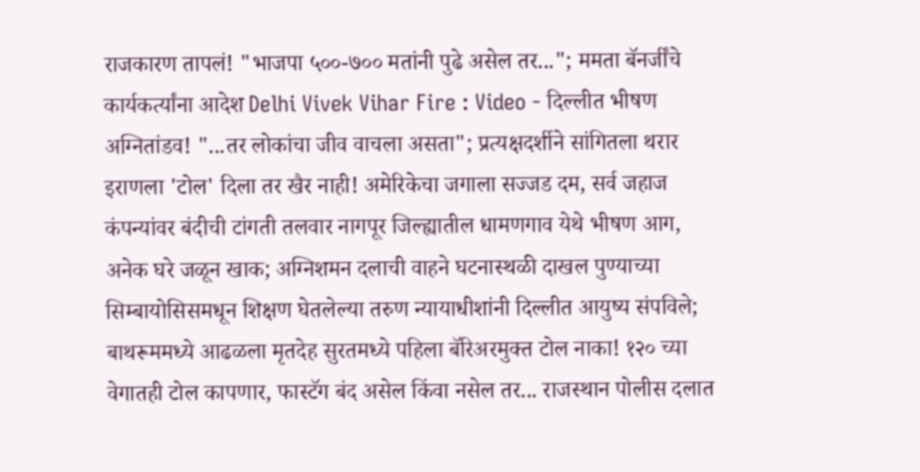राजकारण तापलं! "भाजपा ५००-७०० मतांनी पुढे असेल तर..."; ममता बॅनर्जींचे कार्यकर्त्यांना आदेश Delhi Vivek Vihar Fire : Video - दिल्लीत भीषण अग्नितांडव! "...तर लोकांचा जीव वाचला असता"; प्रत्यक्षदर्शीने सांगितला थरार इराणला 'टोल' दिला तर खैर नाही! अमेरिकेचा जगाला सज्जड दम, सर्व जहाज कंपन्यांवर बंदीची टांगती तलवार नागपूर जिल्ह्यातील धामणगाव येथे भीषण आग, अनेक घरे जळून खाक; अग्निशमन दलाची वाहने घटनास्थळी दाखल पुण्याच्या सिम्बायोसिसमधून शिक्षण घेतलेल्या तरुण न्यायाधीशांनी दिल्लीत आयुष्य संपविले; बाथरूममध्ये आढळला मृतदेह सुरतमध्ये पहिला बॅरिअरमुक्त टोल नाका! १२० च्या वेगातही टोल कापणार, फास्टॅग बंद असेल किंवा नसेल तर... राजस्थान पोलीस दलात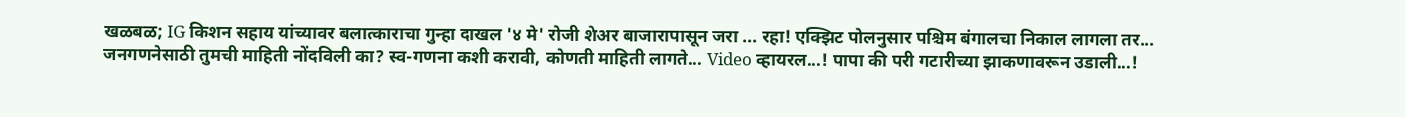खळबळ; IG किशन सहाय यांच्यावर बलात्काराचा गुन्हा दाखल '४ मे' रोजी शेअर बाजारापासून जरा ... रहा! एक्झिट पोलनुसार पश्चिम बंगालचा निकाल लागला तर... जनगणनेसाठी तुमची माहिती नोंदविली का? स्व-गणना कशी करावी, कोणती माहिती लागते... Video व्हायरल...! पापा की परी गटारीच्या झाकणावरून उडाली...!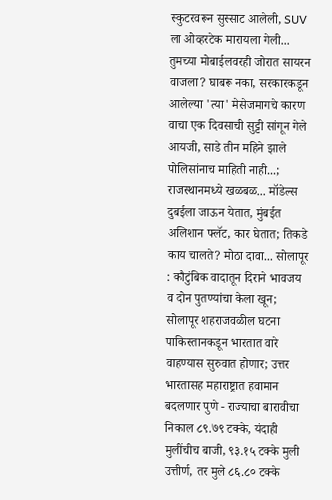स्कुटरवरून सुस्साट आलेली, SUV ला ओव्हरटेक मारायला गेली... तुमच्या मोबाईलवरही जोरात सायरन वाजला? घाबरू नका, सरकारकडून आलेल्या 'त्या' मेसेजमागचे कारण वाचा एक दिवसाची सुट्टी सांगून गेले आयजी, साडे तीन महिने झाले पोलिसांनाच माहिती नाही...; राजस्थानमध्ये खळबळ... मॉडेल्स दुबईला जाऊन येतात, मुंबईत अलिशान फ्लॅट, कार घेतात; तिकडे काय चालते? मोठा दावा... सोलापूर : कौटुंबिक वादातून दिराने भावजय व दोन पुतण्यांचा केला खून; सोलापूर शहराजवळील घटना पाकिस्तानकडून भारतात वारे वाहण्यास सुरुवात होणार; उत्तर भारतासह महाराष्ट्रात हवामान बदलणार पुणे - राज्याचा बारावीचा निकाल ८९.७९ टक्के, यंदाही मुलींचीच बाजी, ९३.१५ टक्के मुली उत्तीर्ण, तर मुले ८६.८० टक्के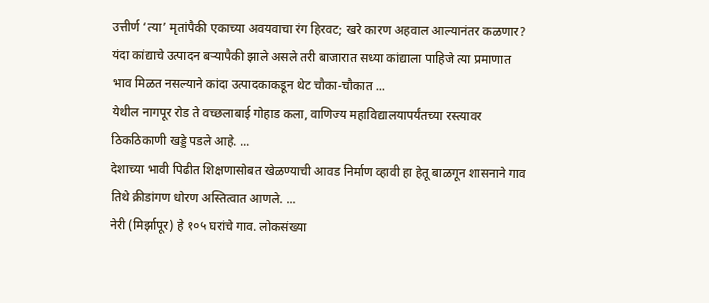उत्तीर्ण ‘त्या’ मृतांपैकी एकाच्या अवयवाचा रंग हिरवट; खरे कारण अहवाल आल्यानंतर कळणार?
यंदा कांद्याचे उत्पादन बऱ्यापैकी झाले असले तरी बाजारात सध्या कांद्याला पाहिजे त्या प्रमाणात भाव मिळत नसल्याने कांदा उत्पादकाकडून थेट चौका-चौकात ...
येथील नागपूर रोड ते वच्छलाबाई गोहाड कला, वाणिज्य महाविद्यालयापर्यंतच्या रस्त्यावर ठिकठिकाणी खड्डे पडले आहे. ...
देशाच्या भावी पिढीत शिक्षणासोबत खेळण्याची आवड निर्माण व्हावी हा हेतू बाळगून शासनाने गाव तिथे क्रीडांगण धोरण अस्तित्वात आणले. ...
नेरी (मिर्झापूर) हे १०५ घरांचे गाव. लोकसंख्या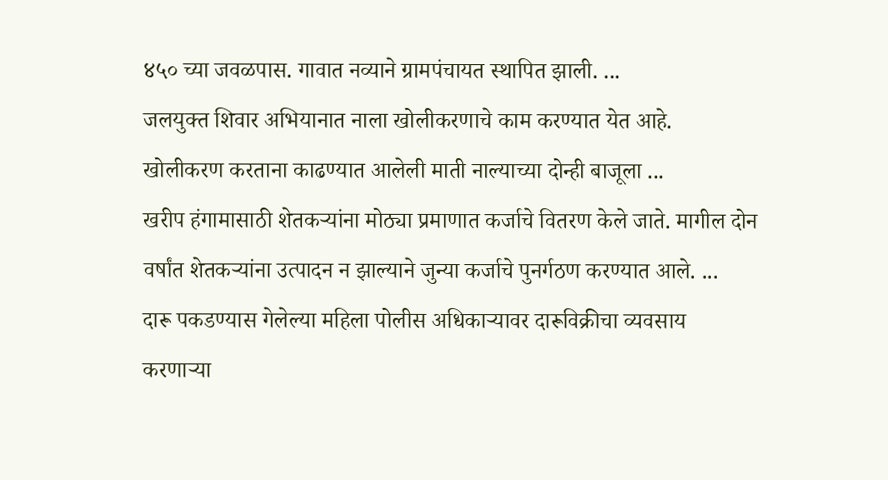४५० च्या जवळपास. गावात नव्याने ग्रामपंचायत स्थापित झाली. ...
जलयुक्त शिवार अभियानात नाला खोलीकरणाचे काम करण्यात येत आहे. खोलीकरण करताना काढण्यात आलेली माती नाल्याच्या दोन्ही बाजूला ...
खरीप हंगामासाठी शेतकऱ्यांना मोठ्या प्रमाणात कर्जाचे वितरण केले जाते. मागील दोन वर्षांत शेतकऱ्यांना उत्पादन न झाल्याने जुन्या कर्जाचे पुनर्गठण करण्यात आले. ...
दारू पकडण्यास गेलेल्या महिला पोलीस अधिकाऱ्यावर दारूविक्रीचा व्यवसाय करणाऱ्या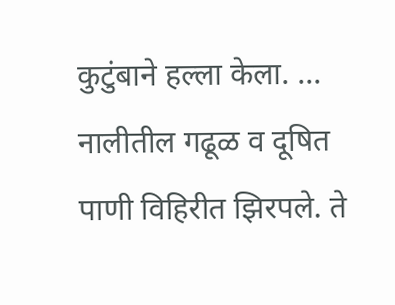कुटुंबाने हल्ला केला. ...
नालीतील गढूळ व दूषित पाणी विहिरीत झिरपले. ते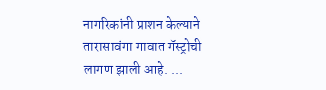नागरिकांनी प्राशन केल्याने तारासावंगा गावात गॅस्ट्रोची लागण झाली आहे. ...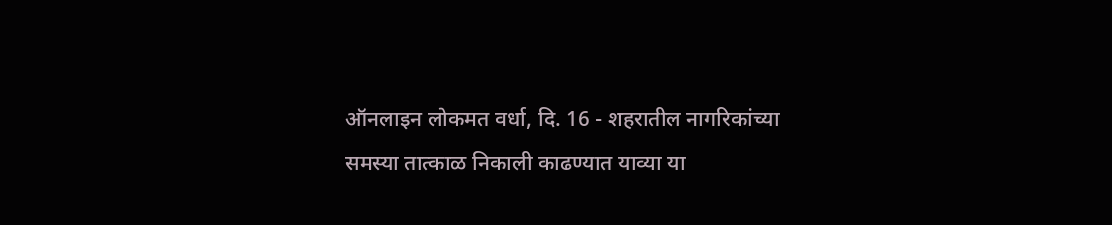ऑनलाइन लोकमत वर्धा, दि. 16 - शहरातील नागरिकांच्या समस्या तात्काळ निकाली काढण्यात याव्या या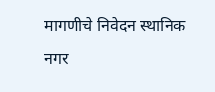मागणीचे निवेदन स्थानिक नगर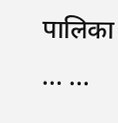पालिका ... ...